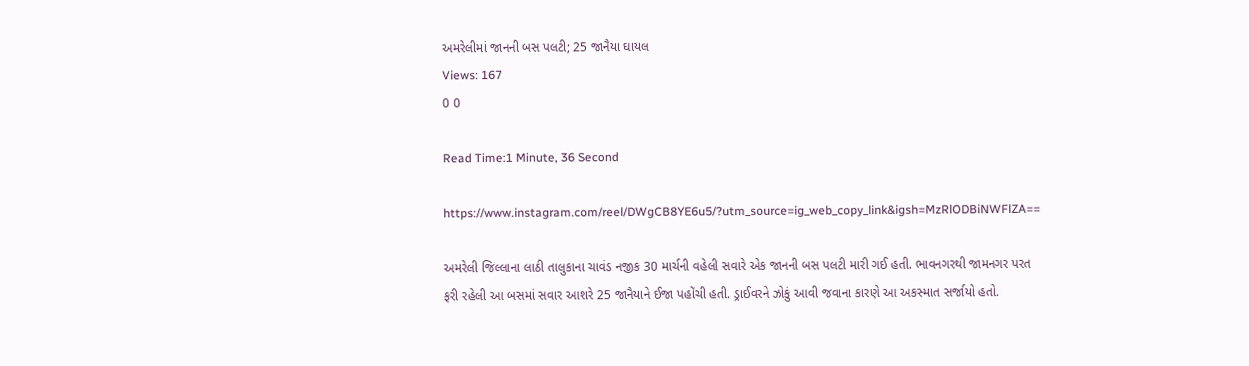અમરેલીમાં જાનની બસ પલટી; 25 જાનૈયા ઘાયલ
Views: 167
0 0

Read Time:1 Minute, 36 Second

https://www.instagram.com/reel/DWgCB8YE6u5/?utm_source=ig_web_copy_link&igsh=MzRlODBiNWFlZA==

અમરેલી જિલ્લાના લાઠી તાલુકાના ચાવંડ નજીક 30 માર્ચની વહેલી સવારે એક જાનની બસ પલટી મારી ગઈ હતી. ભાવનગરથી જામનગર પરત ફરી રહેલી આ બસમાં સવાર આશરે 25 જાનૈયાને ઈજા પહોંચી હતી. ડ્રાઈવરને ઝોકું આવી જવાના કારણે આ અકસ્માત સર્જાયો હતો.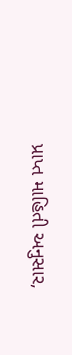પ્રાપ્ત માહિતી અનુસાર,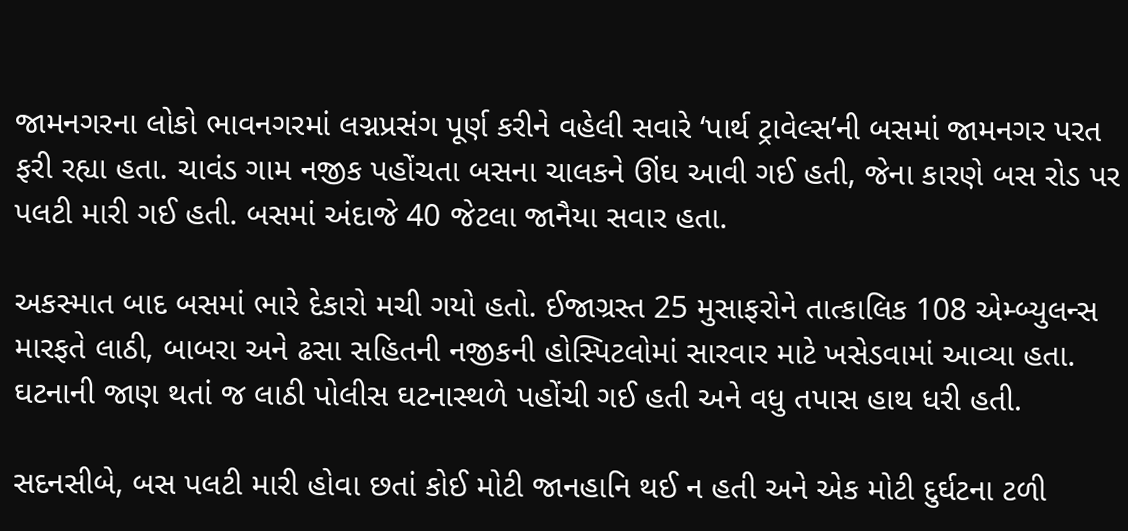જામનગરના લોકો ભાવનગરમાં લગ્નપ્રસંગ પૂર્ણ કરીને વહેલી સવારે ‘પાર્થ ટ્રાવેલ્સ’ની બસમાં જામનગર પરત ફરી રહ્યા હતા. ચાવંડ ગામ નજીક પહોંચતા બસના ચાલકને ઊંઘ આવી ગઈ હતી, જેના કારણે બસ રોડ પર પલટી મારી ગઈ હતી. બસમાં અંદાજે 40 જેટલા જાનૈયા સવાર હતા.

અકસ્માત બાદ બસમાં ભારે દેકારો મચી ગયો હતો. ઈજાગ્રસ્ત 25 મુસાફરોને તાત્કાલિક 108 એમ્બ્યુલન્સ મારફતે લાઠી, બાબરા અને ઢસા સહિતની નજીકની હોસ્પિટલોમાં સારવાર માટે ખસેડવામાં આવ્યા હતા. ઘટનાની જાણ થતાં જ લાઠી પોલીસ ઘટનાસ્થળે પહોંચી ગઈ હતી અને વધુ તપાસ હાથ ધરી હતી.

સદનસીબે, બસ પલટી મારી હોવા છતાં કોઈ મોટી જાનહાનિ થઈ ન હતી અને એક મોટી દુર્ઘટના ટળી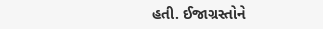હતી. ઈજાગ્રસ્તોને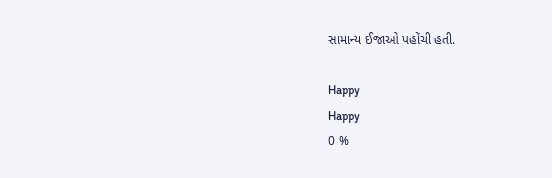સામાન્ય ઈજાઓ પહોંચી હતી.

Happy
Happy
0 %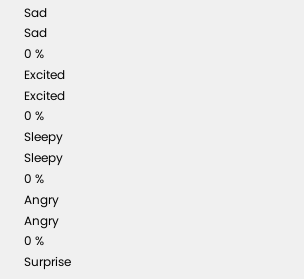Sad
Sad
0 %
Excited
Excited
0 %
Sleepy
Sleepy
0 %
Angry
Angry
0 %
Surprise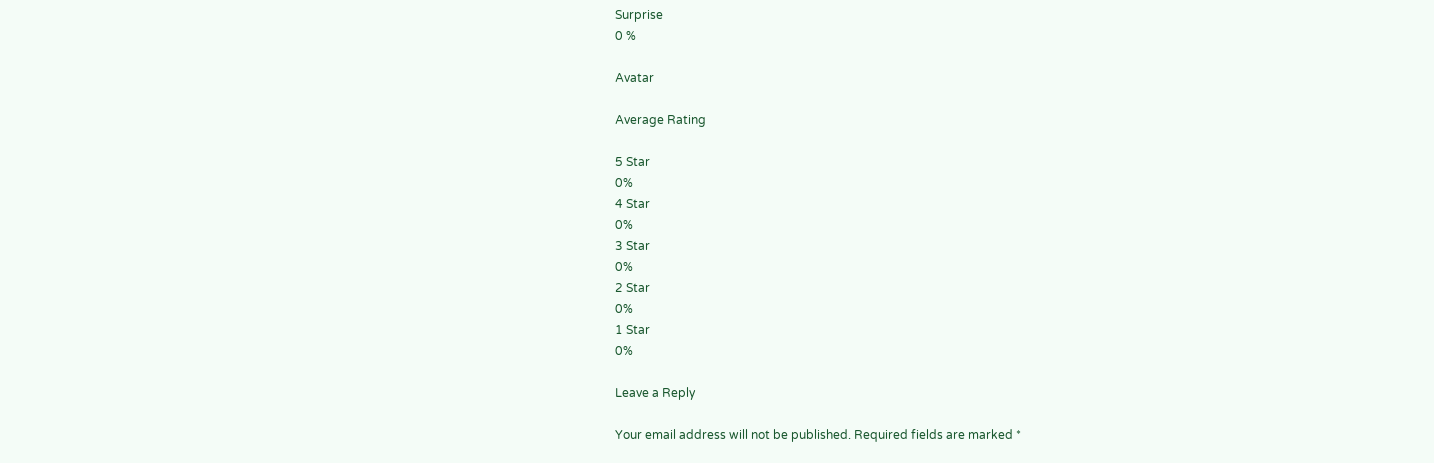Surprise
0 %

Avatar

Average Rating

5 Star
0%
4 Star
0%
3 Star
0%
2 Star
0%
1 Star
0%

Leave a Reply

Your email address will not be published. Required fields are marked *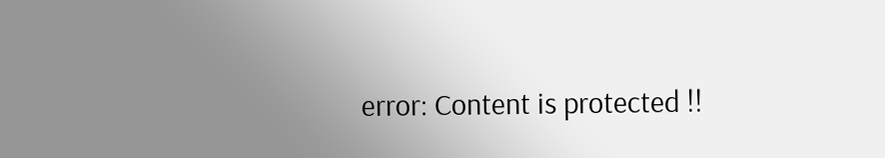error: Content is protected !!